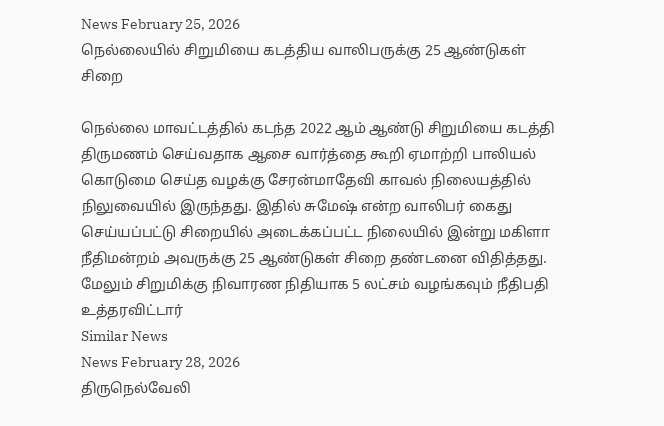News February 25, 2026
நெல்லையில் சிறுமியை கடத்திய வாலிபருக்கு 25 ஆண்டுகள் சிறை

நெல்லை மாவட்டத்தில் கடந்த 2022 ஆம் ஆண்டு சிறுமியை கடத்தி திருமணம் செய்வதாக ஆசை வார்த்தை கூறி ஏமாற்றி பாலியல் கொடுமை செய்த வழக்கு சேரன்மாதேவி காவல் நிலையத்தில் நிலுவையில் இருந்தது. இதில் சுமேஷ் என்ற வாலிபர் கைது செய்யப்பட்டு சிறையில் அடைக்கப்பட்ட நிலையில் இன்று மகிளா நீதிமன்றம் அவருக்கு 25 ஆண்டுகள் சிறை தண்டனை விதித்தது. மேலும் சிறுமிக்கு நிவாரண நிதியாக 5 லட்சம் வழங்கவும் நீதிபதி உத்தரவிட்டார்
Similar News
News February 28, 2026
திருநெல்வேலி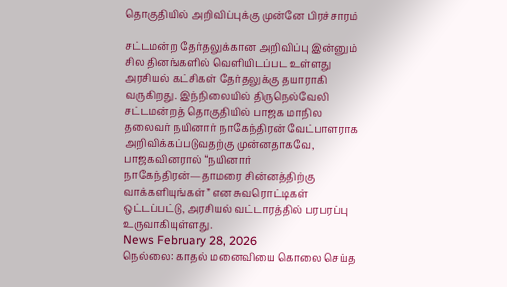தொகுதியில் அறிவிப்புக்கு முன்னே பிரச்சாரம்

சட்டமன்ற தேர்தலுக்கான அறிவிப்பு இன்னும் சில தினங்களில் வெளியிடப்பட உள்ளது அரசியல் கட்சிகள் தேர்தலுக்கு தயாராகி வருகிறது. இந்நிலையில் திருநெல்வேலி சட்டமன்றத் தொகுதியில் பாஜக மாநில தலைவர் நயினார் நாகேந்திரன் வேட்பாளராக அறிவிக்கப்படுவதற்கு முன்னதாகவே, பாஜகவினரால் “நயினார் நாகேந்திரன்—தாமரை சின்னத்திற்கு வாக்களியுங்கள்” என சுவரொட்டிகள் ஒட்டப்பட்டு, அரசியல் வட்டாரத்தில் பரபரப்பு உருவாகியுள்ளது.
News February 28, 2026
நெல்லை: காதல் மனைவியை கொலை செய்த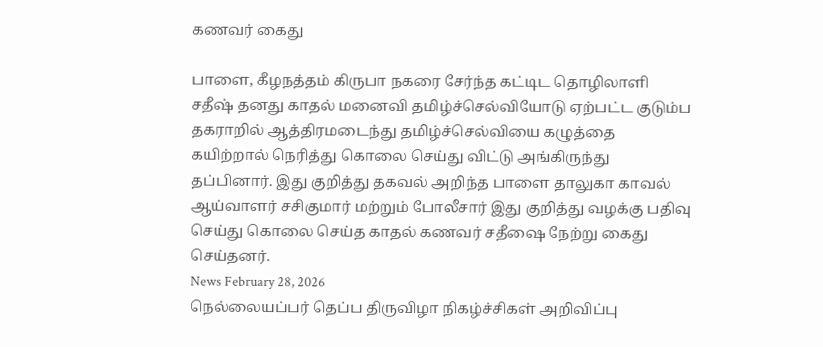கணவர் கைது

பாளை, கீழநத்தம் கிருபா நகரை சேர்ந்த கட்டிட தொழிலாளி சதீஷ் தனது காதல் மனைவி தமிழ்ச்செல்வியோடு ஏற்பட்ட குடும்ப தகராறில் ஆத்திரமடைந்து தமிழ்ச்செல்வியை கழுத்தை கயிற்றால் நெரித்து கொலை செய்து விட்டு அங்கிருந்து தப்பினார். இது குறித்து தகவல் அறிந்த பாளை தாலுகா காவல் ஆய்வாளர் சசிகுமார் மற்றும் போலீசார் இது குறித்து வழக்கு பதிவு செய்து கொலை செய்த காதல் கணவர் சதீஷை நேற்று கைது செய்தனர்.
News February 28, 2026
நெல்லையப்பர் தெப்ப திருவிழா நிகழ்ச்சிகள் அறிவிப்பு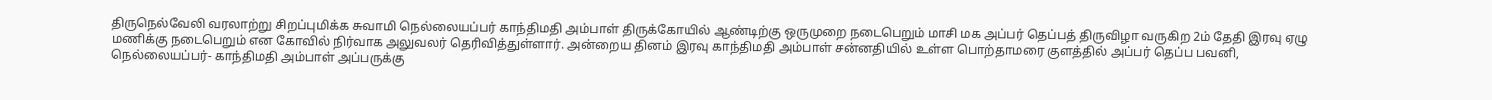திருநெல்வேலி வரலாற்று சிறப்புமிக்க சுவாமி நெல்லையப்பர் காந்திமதி அம்பாள் திருக்கோயில் ஆண்டிற்கு ஒருமுறை நடைபெறும் மாசி மக அப்பர் தெப்பத் திருவிழா வருகிற 2ம் தேதி இரவு ஏழு மணிக்கு நடைபெறும் என கோவில் நிர்வாக அலுவலர் தெரிவித்துள்ளார். அன்றைய தினம் இரவு காந்திமதி அம்பாள் சன்னதியில் உள்ள பொற்தாமரை குளத்தில் அப்பர் தெப்ப பவனி, நெல்லையப்பர்- காந்திமதி அம்பாள் அப்பருக்கு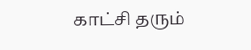காட்சி தரும்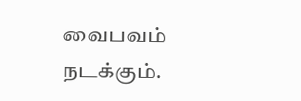வைபவம் நடக்கும்.